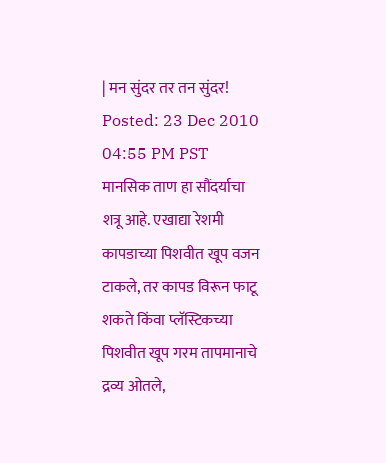| मन सुंदर तर तन सुंदर! Posted: 23 Dec 2010 04:55 PM PST  मानसिक ताण हा सौंदर्याचा शत्रू आहे. एखाद्या रेशमी कापडाच्या पिशवीत खूप वजन टाकले, तर कापड विरून फाटू शकते किंवा प्लॅस्टिकच्या पिशवीत खूप गरम तापमानाचे द्रव्य ओतले,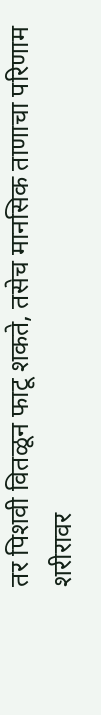तर पिशवी वितळून फाटू शकते, तसेच मानसिक ताणाचा परिणाम शरीरावर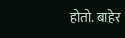होतो. बाहेर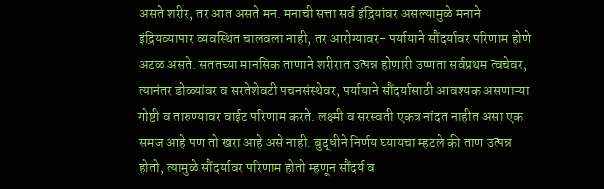असते शरीर, तर आत असते मन. मनाची सत्ता सर्व इंद्रियांवर असल्यामुळे मनाने इंद्रियव्यापार व्यवस्थित चालवला नाही, तर आरोग्यावर- पर्यायाने सौंदर्यावर परिणाम होणे अटळ असते. सततच्या मानसिक ताणाने शरीरात उत्पन्न होणारी उष्णता सर्वप्रथम त्वचेवर, त्यानंतर डोळ्यांवर व सरतेशेवटी पचनसंस्थेवर, पर्यायाने सौंदर्यासाठी आवश्यक असणाऱ्या गोष्टी व तारुण्यावर वाईट परिणाम करते. लक्ष्मी व सरस्वती एकत्र नांदत नाहीत असा एक समज आहे पण तो खरा आहे असे नाही. बुद्धीने निर्णय घ्यायचा म्हटले की ताण उत्पन्न होतो, त्यामुळे सौंदर्यावर परिणाम होतो म्हणून सौंदर्य व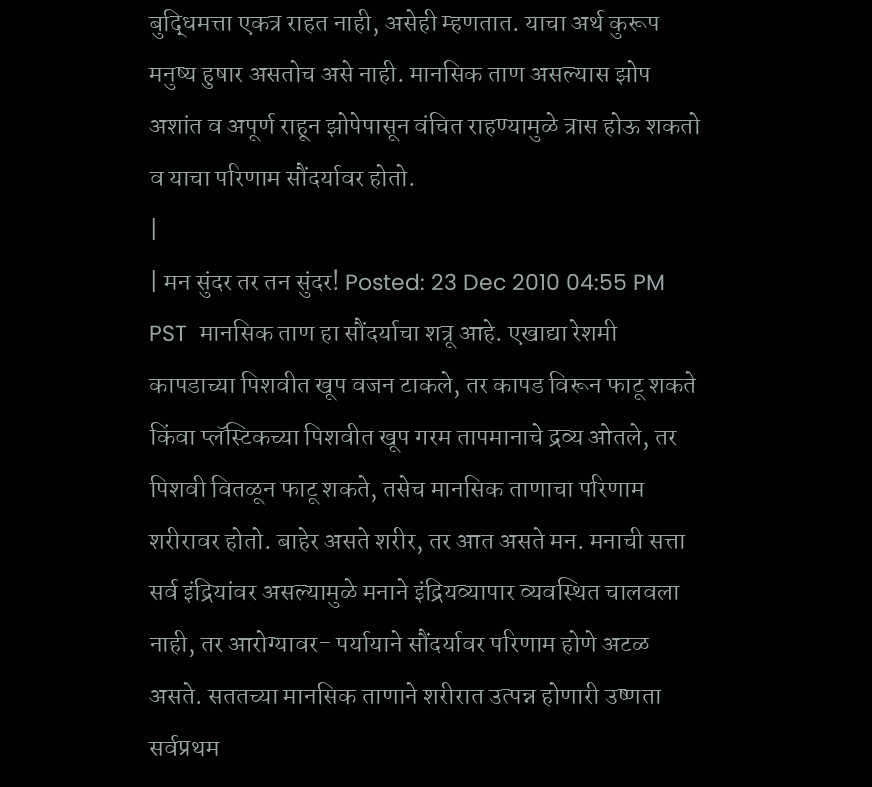बुद्धिमत्ता एकत्र राहत नाही, असेही म्हणतात. याचा अर्थ कुरूप मनुष्य हुषार असतोच असे नाही. मानसिक ताण असल्यास झोप अशांत व अपूर्ण राहून झोपेपासून वंचित राहण्यामुळे त्रास होऊ शकतो व याचा परिणाम सौंदर्यावर होतो.
|
| मन सुंदर तर तन सुंदर! Posted: 23 Dec 2010 04:55 PM PST  मानसिक ताण हा सौंदर्याचा शत्रू आहे. एखाद्या रेशमी कापडाच्या पिशवीत खूप वजन टाकले, तर कापड विरून फाटू शकते किंवा प्लॅस्टिकच्या पिशवीत खूप गरम तापमानाचे द्रव्य ओतले, तर पिशवी वितळून फाटू शकते, तसेच मानसिक ताणाचा परिणाम शरीरावर होतो. बाहेर असते शरीर, तर आत असते मन. मनाची सत्ता सर्व इंद्रियांवर असल्यामुळे मनाने इंद्रियव्यापार व्यवस्थित चालवला नाही, तर आरोग्यावर- पर्यायाने सौंदर्यावर परिणाम होणे अटळ असते. सततच्या मानसिक ताणाने शरीरात उत्पन्न होणारी उष्णता सर्वप्रथम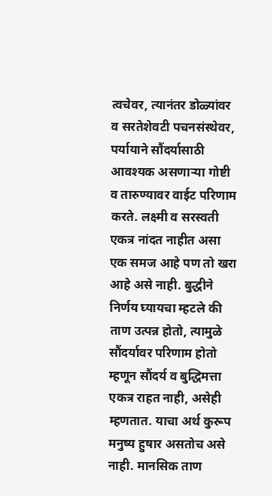त्वचेवर, त्यानंतर डोळ्यांवर व सरतेशेवटी पचनसंस्थेवर, पर्यायाने सौंदर्यासाठी आवश्यक असणाऱ्या गोष्टी व तारुण्यावर वाईट परिणाम करते. लक्ष्मी व सरस्वती एकत्र नांदत नाहीत असा एक समज आहे पण तो खरा आहे असे नाही. बुद्धीने निर्णय घ्यायचा म्हटले की ताण उत्पन्न होतो, त्यामुळे सौंदर्यावर परिणाम होतो म्हणून सौंदर्य व बुद्धिमत्ता एकत्र राहत नाही, असेही म्हणतात. याचा अर्थ कुरूप मनुष्य हुषार असतोच असे नाही. मानसिक ताण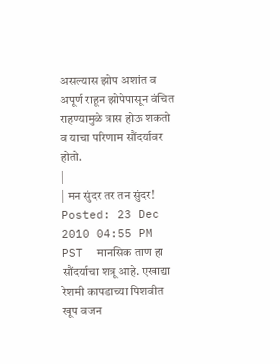असल्यास झोप अशांत व अपूर्ण राहून झोपेपासून वंचित राहण्यामुळे त्रास होऊ शकतो व याचा परिणाम सौंदर्यावर होतो.
|
| मन सुंदर तर तन सुंदर! Posted: 23 Dec 2010 04:55 PM PST  मानसिक ताण हा सौंदर्याचा शत्रू आहे. एखाद्या रेशमी कापडाच्या पिशवीत खूप वजन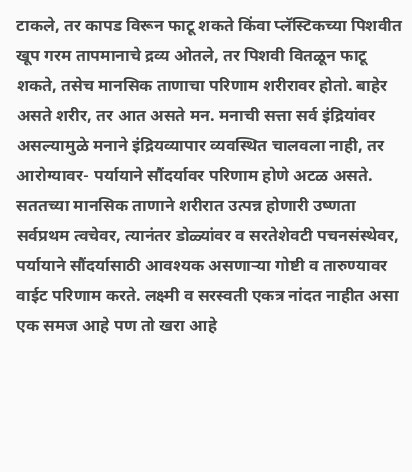टाकले, तर कापड विरून फाटू शकते किंवा प्लॅस्टिकच्या पिशवीत खूप गरम तापमानाचे द्रव्य ओतले, तर पिशवी वितळून फाटू शकते, तसेच मानसिक ताणाचा परिणाम शरीरावर होतो. बाहेर असते शरीर, तर आत असते मन. मनाची सत्ता सर्व इंद्रियांवर असल्यामुळे मनाने इंद्रियव्यापार व्यवस्थित चालवला नाही, तर आरोग्यावर- पर्यायाने सौंदर्यावर परिणाम होणे अटळ असते. सततच्या मानसिक ताणाने शरीरात उत्पन्न होणारी उष्णता सर्वप्रथम त्वचेवर, त्यानंतर डोळ्यांवर व सरतेशेवटी पचनसंस्थेवर, पर्यायाने सौंदर्यासाठी आवश्यक असणाऱ्या गोष्टी व तारुण्यावर वाईट परिणाम करते. लक्ष्मी व सरस्वती एकत्र नांदत नाहीत असा एक समज आहे पण तो खरा आहे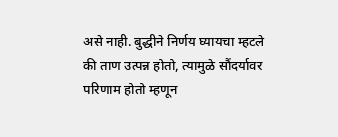असे नाही. बुद्धीने निर्णय घ्यायचा म्हटले की ताण उत्पन्न होतो, त्यामुळे सौंदर्यावर परिणाम होतो म्हणून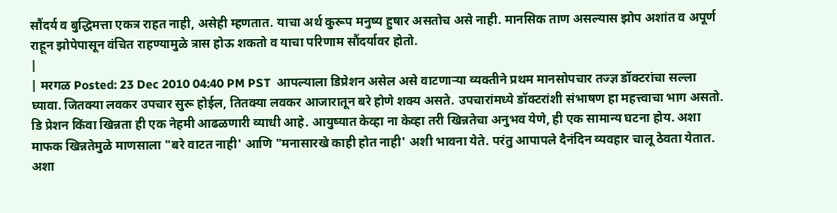सौंदर्य व बुद्धिमत्ता एकत्र राहत नाही, असेही म्हणतात. याचा अर्थ कुरूप मनुष्य हुषार असतोच असे नाही. मानसिक ताण असल्यास झोप अशांत व अपूर्ण राहून झोपेपासून वंचित राहण्यामुळे त्रास होऊ शकतो व याचा परिणाम सौंदर्यावर होतो.
|
| मरगळ Posted: 23 Dec 2010 04:40 PM PST  आपल्याला डिप्रेशन असेल असे वाटणाऱ्या व्यक्तीने प्रथम मानसोपचार तज्ज्ञ डॉक्टरांचा सल्ला घ्यावा. जितक्या लवकर उपचार सुरू होईल, तितक्या लवकर आजारातून बरे होणे शक्य असते. उपचारांमध्ये डॉक्टरांशी संभाषण हा महत्त्वाचा भाग असतो. डि प्रेशन किंवा खिन्नता ही एक नेहमी आढळणारी व्याधी आहे. आयुष्यात केव्हा ना केव्हा तरी खिन्नतेचा अनुभव येणे, ही एक सामान्य घटना होय. अशा माफक खिन्नतेमुळे माणसाला "बरे वाटत नाही' आणि "मनासारखे काही होत नाही' अशी भावना येते. परंतु आपापले दैनंदिन व्यवहार चालू ठेवता येतात. अशा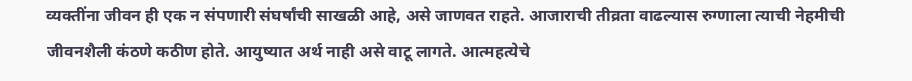व्यक्तींना जीवन ही एक न संपणारी संघर्षांची साखळी आहे, असे जाणवत राहते. आजाराची तीव्रता वाढल्यास रुग्णाला त्याची नेहमीची जीवनशैली कंठणे कठीण होते. आयुष्यात अर्थ नाही असे वाटू लागते. आत्महत्येचे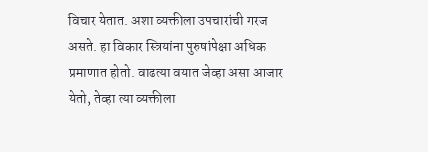विचार येतात. अशा व्यक्तीला उपचारांची गरज असते. हा विकार स्त्रियांना पुरुषांपेक्षा अधिक प्रमाणात होतो. वाढत्या वयात जेव्हा असा आजार येतो, तेव्हा त्या व्यक्तीला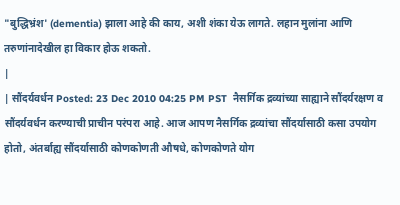"बुद्धिभ्रंश' (dementia) झाला आहे की काय, अशी शंका येऊ लागते. लहान मुलांना आणि तरुणांनादेखील हा विकार होऊ शकतो.
|
| सौंदर्यवर्धन Posted: 23 Dec 2010 04:25 PM PST  नैसर्गिक द्रव्यांच्या साह्याने सौंदर्यरक्षण व सौंदर्यवर्धन करण्याची प्राचीन परंपरा आहे. आज आपण नैसर्गिक द्रव्यांचा सौंदर्यासाठी कसा उपयोग होतो, अंतर्बाह्य सौंदर्यासाठी कोणकोणती औषधे, कोणकोणते योग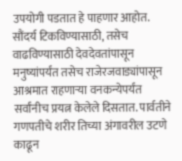उपयोगी पडतात हे पाहणार आहोत. सौंदर्य टिकविण्यासाठी, तसेच वाढविण्यासाठी देवदेवतांपासून मनुष्यांपर्यंत तसेच राजेरजवाड्यांपासून आश्रमात राहणाऱ्या वनकन्येपर्यंत सर्वांनीच प्रयत्न केलेले दिसतात. पार्वतीने गणपतीचे शरीर तिच्या अंगावरील उटणे काढून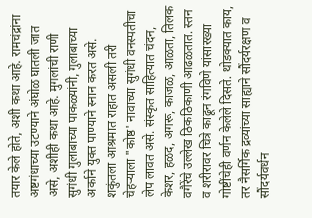तयार केले होते, अशी कथा आहे. रामचंद्रांना अष्टगंधाच्या उटण्याने अंघोळ घातली जात असे, अशीही कथा आहे. मुगलांची राणी सुगंधी गुलाबाच्या पाकळ्यांनी, गुलाबाच्या अर्काने युक्त पाण्याने स्नान करत असे. शकुंतला आश्रमात राहात असली तरी चेहऱ्याला "कोष्ठ' नावाच्या सुगंधी वनस्पतीचा लेप लावत असे. संस्कृत साहित्यात चंदन, केशर, हळद, अगरू, काजळ, आळता, तिलक वगैरेंचे उल्लेख ठिकठिकाणी आढळतात. स्तन व शरीरावर चित्रे काढून रंगविणे यांसारख्या गोष्टींचेही वर्णन केलेले दिसते. थोडक्यात काय, तर नैसर्गिक द्रव्यांच्या साह्याने सौंदर्यरक्षण व सौंदर्यवर्धन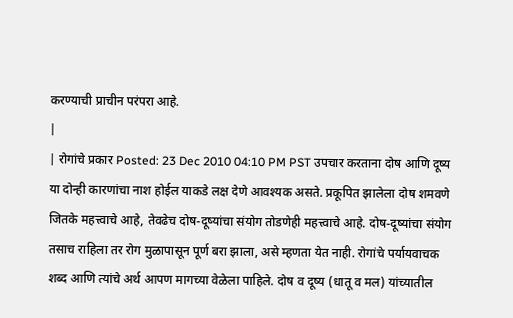करण्याची प्राचीन परंपरा आहे.
|
| रोगांचे प्रकार Posted: 23 Dec 2010 04:10 PM PST उपचार करताना दोष आणि दूष्य या दोन्ही कारणांचा नाश होईल याकडे लक्ष देणे आवश्यक असते. प्रकूपित झालेला दोष शमवणे जितके महत्त्वाचे आहे, तेवढेच दोष-दूष्यांचा संयोग तोडणेही महत्त्वाचे आहे. दोष-दूष्यांचा संयोग तसाच राहिला तर रोग मुळापासून पूर्ण बरा झाला, असे म्हणता येत नाही. रोगांचे पर्यायवाचक शब्द आणि त्यांचे अर्थ आपण मागच्या वेळेला पाहिले. दोष व दूष्य (धातू व मल) यांच्यातील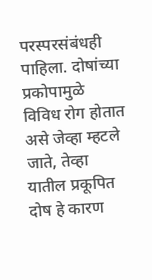परस्परसंबंधही पाहिला. दोषांच्या प्रकोपामुळे विविध रोग होतात असे जेव्हा म्हटले जाते, तेव्हा यातील प्रकूपित दोष हे कारण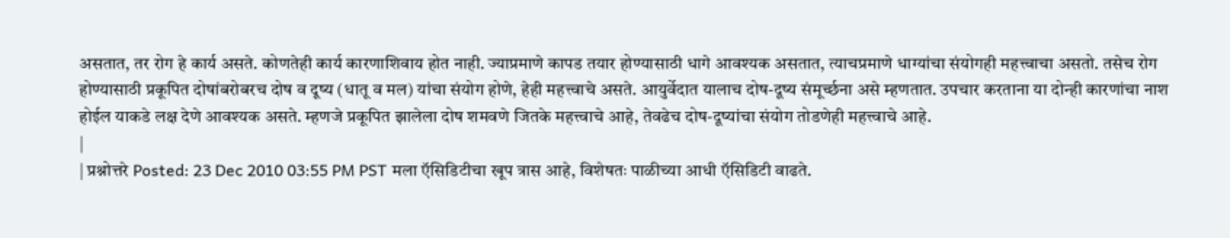असतात, तर रोग हे कार्य असते. कोणतेही कार्य कारणाशिवाय होत नाही. ज्याप्रमाणे कापड तयार होण्यासाठी धागे आवश्यक असतात, त्याचप्रमाणे धाग्यांचा संयोगही महत्त्वाचा असतो. तसेच रोग होण्यासाठी प्रकूपित दोषांबरोबरच दोष व दूष्य (धातू व मल) यांचा संयोग होणे, हेही महत्त्वाचे असते. आयुर्वेदात यालाच दोष-दूष्य संमूर्च्छना असे म्हणतात. उपचार करताना या दोन्ही कारणांचा नाश होईल याकडे लक्ष देणे आवश्यक असते. म्हणजे प्रकूपित झालेला दोष शमवणे जितके महत्त्वाचे आहे, तेवढेच दोष-दूष्यांचा संयोग तोडणेही महत्त्वाचे आहे.
|
| प्रश्नोत्तरे Posted: 23 Dec 2010 03:55 PM PST मला ऍसिडिटीचा खूप त्रास आहे, विशेषतः पाळीच्या आधी ऍसिडिटी वाढते.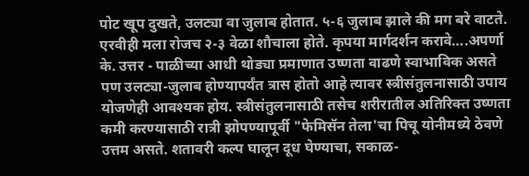पोट खूप दुखते, उलट्या वा जुलाब होतात. ५-६ जुलाब झाले की मग बरे वाटते. एरवीही मला रोजच २-३ वेळा शौचाला होते. कृपया मार्गदर्शन करावे....अपर्णा के. उत्तर - पाळीच्या आधी थोड्या प्रमाणात उष्णता वाढणे स्वाभाविक असते पण उलट्या-जुलाब होण्यापर्यंत त्रास होतो आहे त्यावर स्त्रीसंतुलनासाठी उपाय योजणेही आवश्यक होय. स्त्रीसंतुलनासाठी तसेच शरीरातील अतिरिक्त उष्णता कमी करण्यासाठी रात्री झोपण्यापूर्वी "फेमिसॅन तेला'चा पिचू योनीमध्ये ठेवणे उत्तम असते. शतावरी कल्प घालून दूध घेण्याचा, सकाळ-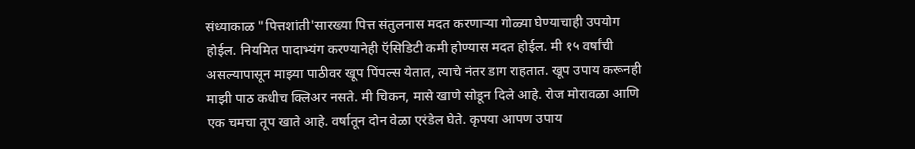संध्याकाळ "पित्तशांती'सारख्या पित्त संतुलनास मदत करणाऱ्या गोळ्या घेण्याचाही उपयोग होईल. नियमित पादाभ्यंग करण्यानेही ऍसिडिटी कमी होण्यास मदत होईल. मी १५ वर्षांची असल्यापासून माझ्या पाठीवर खूप पिंपल्स येतात, त्याचे नंतर डाग राहतात. खूप उपाय करूनही माझी पाठ कधीच क्लिअर नसते. मी चिकन, मासे खाणे सोडून दिले आहे. रोज मोरावळा आणि एक चमचा तूप खाते आहे. वर्षातून दोन वेळा एरंडेल घेते. कृपया आपण उपाय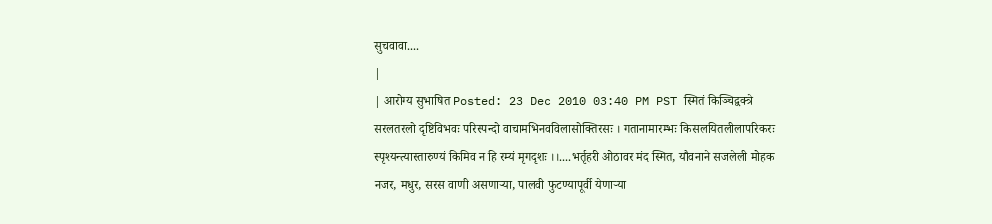सुचवावा....
|
| आरोग्य सुभाषित Posted: 23 Dec 2010 03:40 PM PST स्मितं किञ्चिद्वक्त्रे सरलतरलो दृष्टिविभवः परिस्पन्दो वाचामभिनवविलासोक्तिरसः । गतानामारम्भः किसलयितलीलापरिकरः स्पृश्यन्त्यास्तारुण्यं किमिव न हि रम्यं मृगदृशः ।।....भर्तृहरी ओठावर मंद स्मित, यौवनाने सजलेली मोहक नजर, मधुर, सरस वाणी असणाऱ्या, पालवी फुटण्यापूर्वी येणाऱ्या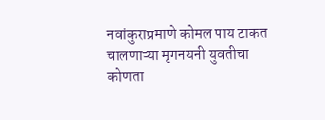नवांकुराप्रमाणे कोमल पाय टाकत चालणाऱ्या मृगनयनी युवतीचा कोणता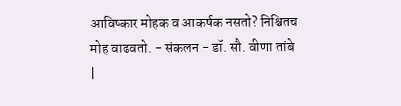आविष्कार मोहक व आकर्षक नसतो? निश्चितच मोह वाढवतो. - संकलन - डॉ. सौ. वीणा तांबे
|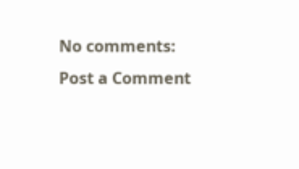No comments:
Post a Comment